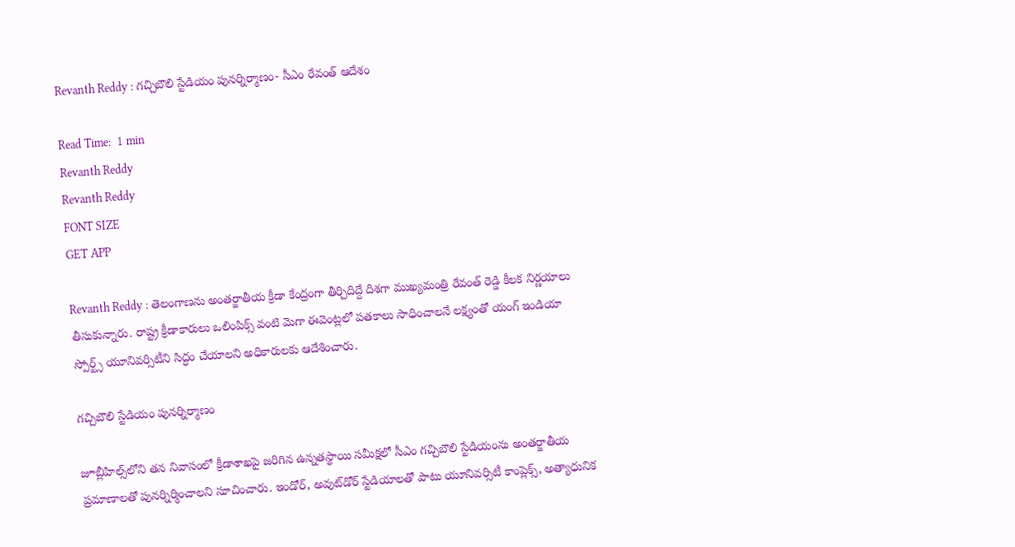Revanth Reddy : గచ్చిబౌలి స్టేడియం పునర్నిర్మాణం- సీఎం రేవంత్ ఆదేశం

Read Time:  1 min
Revanth Reddy
Revanth Reddy
FONT SIZE
GET APP

Revanth Reddy : తెలంగాణను అంతర్జాతీయ క్రీడా కేంద్రంగా తీర్చిదిద్దే దిశగా ముఖ్యమంత్రి రేవంత్ రెడ్డి కీలక నిర్ణయాలు తీసుకున్నారు. రాష్ట్ర క్రీడాకారులు ఒలింపిక్స్ వంటి మెగా ఈవెంట్లలో పతకాలు సాధించాలనే లక్ష్యంతో యంగ్ ఇండియా స్పోర్ట్స్ యూనివర్సిటీని సిద్ధం చేయాలని అధికారులకు ఆదేశించారు.

గచ్చిబౌలి స్టేడియం పునర్నిర్మాణం

జూబ్లీహిల్స్‌లోని తన నివాసంలో క్రీడాశాఖపై జరిగిన ఉన్నతస్థాయి సమీక్షలో సీఎం గచ్చిబౌలి స్టేడియంను అంతర్జాతీయ ప్రమాణాలతో పునర్నిర్మించాలని సూచించారు. ఇండోర్, అవుట్‌డోర్ స్టేడియాలతో పాటు యూనివర్సిటీ కాంప్లెక్స్, అత్యాధునిక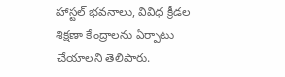హాస్టల్ భవనాలు, వివిధ క్రీడల శిక్షణా కేంద్రాలను ఏర్పాటు చేయాలని తెలిపారు.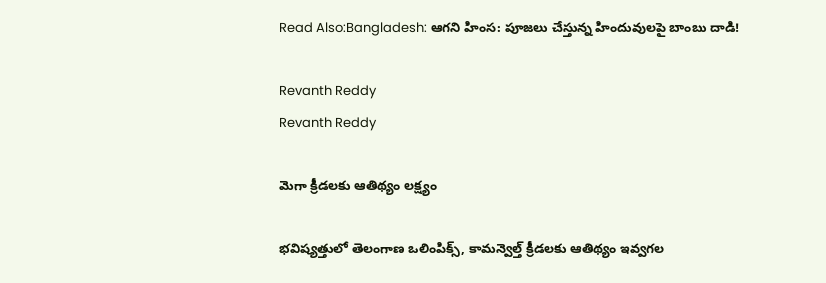Read Also:Bangladesh: ఆగని హింస: పూజలు చేస్తున్న హిందువులపై బాంబు దాడి!

Revanth Reddy
Revanth Reddy

మెగా క్రీడలకు ఆతిథ్యం లక్ష్యం

భవిష్యత్తులో తెలంగాణ ఒలింపిక్స్, కామన్వెల్త్ క్రీడలకు ఆతిథ్యం ఇవ్వగల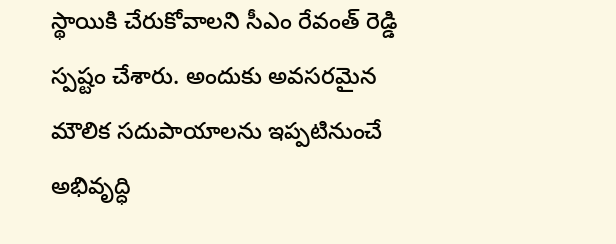స్థాయికి చేరుకోవాలని సీఎం రేవంత్ రెడ్డి స్పష్టం చేశారు. అందుకు అవసరమైన మౌలిక సదుపాయాలను ఇప్పటినుంచే అభివృద్ధి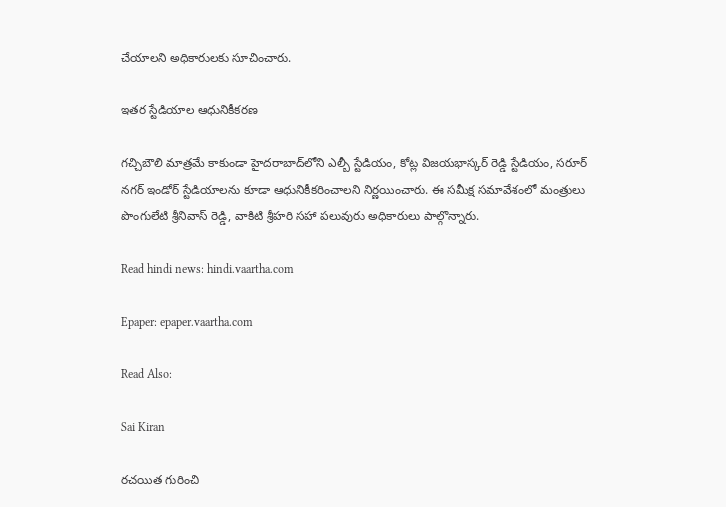చేయాలని అధికారులకు సూచించారు.

ఇతర స్టేడియాల ఆధునికీకరణ

గచ్చిబౌలి మాత్రమే కాకుండా హైదరాబాద్‌లోని ఎల్బీ స్టేడియం, కోట్ల విజయభాస్కర్ రెడ్డి స్టేడియం, సరూర్ నగర్ ఇండోర్ స్టేడియాలను కూడా ఆధునికీకరించాలని నిర్ణయించారు. ఈ సమీక్ష సమావేశంలో మంత్రులు పొంగులేటి శ్రీనివాస్ రెడ్డి, వాకిటి శ్రీహరి సహా పలువురు అధికారులు పాల్గొన్నారు.

Read hindi news: hindi.vaartha.com

Epaper: epaper.vaartha.com

Read Also:

Sai Kiran

రచయిత గురించి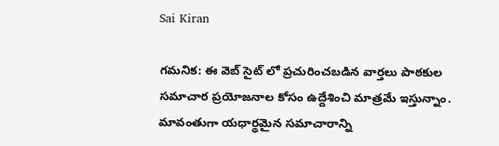Sai Kiran

గమనిక: ఈ వెబ్ సైట్ లో ప్రచురించబడిన వార్తలు పాఠకుల సమాచార ప్రయోజనాల కోసం ఉద్దేశించి మాత్రమే ఇస్తున్నాం. మావంతుగా యధార్థమైన సమాచారాన్ని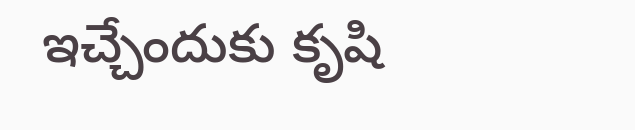ఇచ్చేందుకు కృషి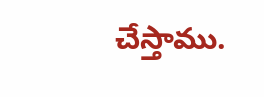చేస్తాము.